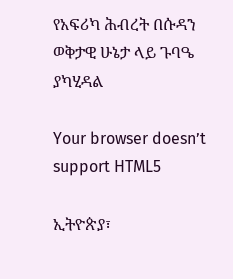የአፍሪካ ሕብረት በሱዳን ወቅታዊ ሁኔታ ላይ ጉባዔ ያካሂዳል

Your browser doesn’t support HTML5

ኢትዮጵያ፣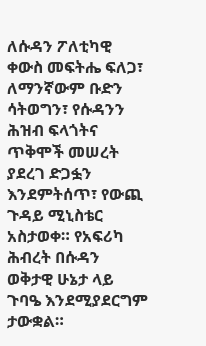ለሱዳን ፖለቲካዊ ቀውስ መፍትሔ ፍለጋ፣ ለማንኛውም ቡድን ሳትወግን፣ የሱዳንን ሕዝብ ፍላጎትና ጥቅሞች መሠረት ያደረገ ድጋፏን እንደምትሰጥ፣ የውጪ ጉዳይ ሚኒስቴር አስታወቀ። የአፍሪካ ሕብረት በሱዳን ወቅታዊ ሁኔታ ላይ ጉባዔ እንደሚያደርግም ታውቋል።